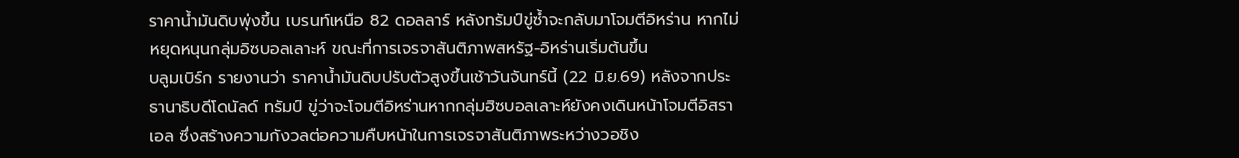ราคาน้ำมันดิบพุ่งขึ้น เบรนท์เหนือ 82 ดอลลาร์ หลังทรัมป์ขู่ซ้ำจะกลับมาโจมตีอิหร่าน หากไม่หยุดหนุนกลุ่มอิซบอลเลาะห์ ขณะที่การเจรจาสันติภาพสหรัฐ-อิหร่านเริ่มต้นขึ้น
บลูมเบิร์ก รายงานว่า ราคาน้ำมันดิบปรับตัวสูงขึ้นเช้าวันจันทร์นี้ (22 มิ.ย.69) หลังจากประธานาธิบดีโดนัลด์ ทรัมป์ ขู่ว่าจะโจมตีอิหร่านหากกลุ่มฮิซบอลเลาะห์ยังคงเดินหน้าโจมตีอิสราเอล ซึ่งสร้างความกังวลต่อความคืบหน้าในการเจรจาสันติภาพระหว่างวอชิง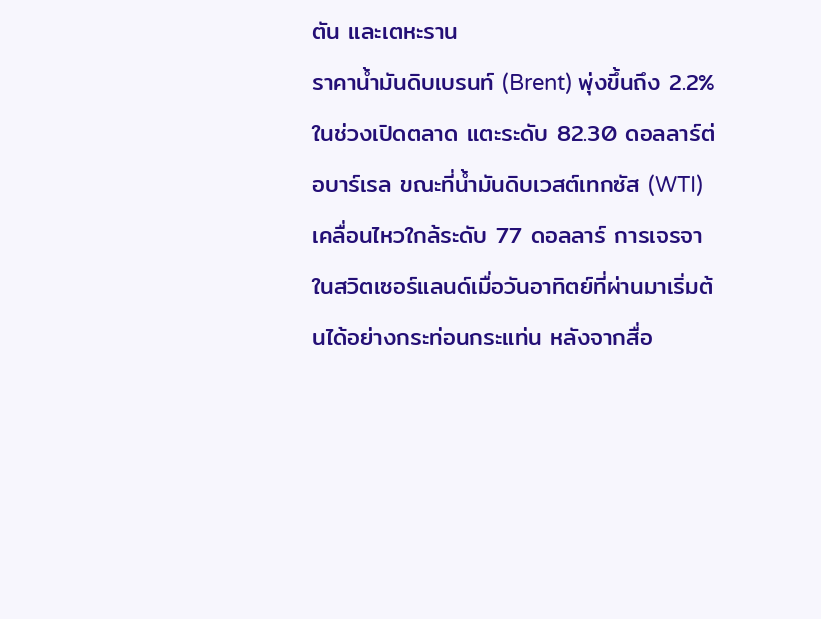ตัน และเตหะราน
ราคาน้ำมันดิบเบรนท์ (Brent) พุ่งขึ้นถึง 2.2% ในช่วงเปิดตลาด แตะระดับ 82.30 ดอลลาร์ต่อบาร์เรล ขณะที่น้ำมันดิบเวสต์เทกซัส (WTI) เคลื่อนไหวใกล้ระดับ 77 ดอลลาร์ การเจรจาในสวิตเซอร์แลนด์เมื่อวันอาทิตย์ที่ผ่านมาเริ่มต้นได้อย่างกระท่อนกระแท่น หลังจากสื่อ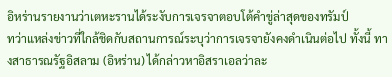อิหร่านรายงานว่าเตหะรานได้ระงับการเจรจาตอบโต้คำขู่ล่าสุดของทรัมป์
ทว่าแหล่งข่าวที่ใกล้ชิดกับสถานการณ์ระบุว่าการเจรจายังคงดำเนินต่อไป ทั้งนี้ ทางสาธารณรัฐอิสลาม (อิหร่าน) ได้กล่าวหาอิสราเอลว่าละ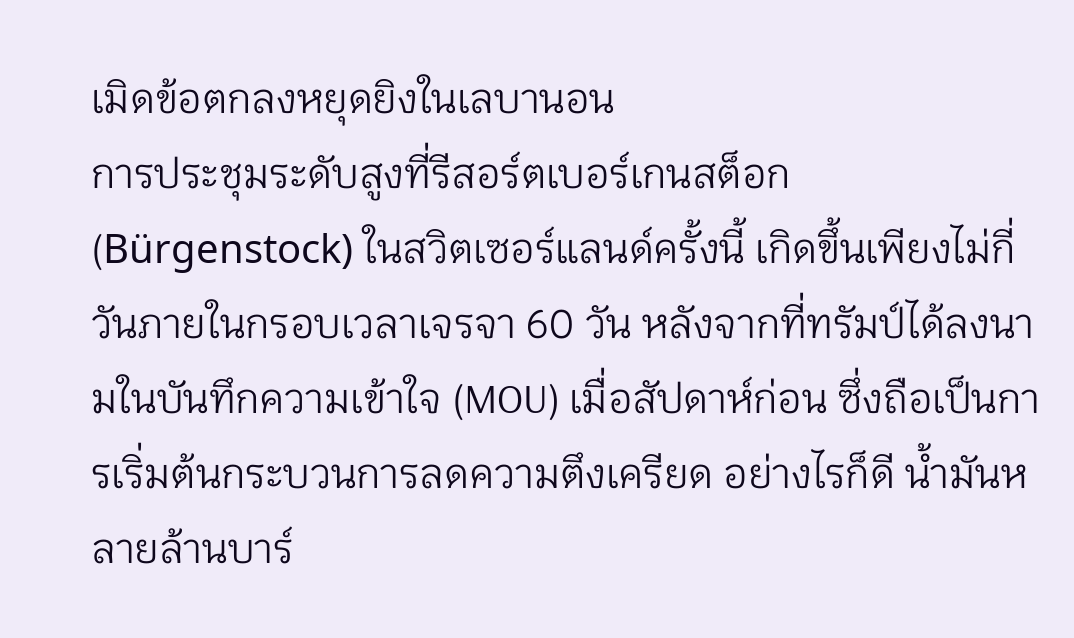เมิดข้อตกลงหยุดยิงในเลบานอน
การประชุมระดับสูงที่รีสอร์ตเบอร์เกนสต็อก (Bürgenstock) ในสวิตเซอร์แลนด์ครั้งนี้ เกิดขึ้นเพียงไม่กี่วันภายในกรอบเวลาเจรจา 60 วัน หลังจากที่ทรัมป์ได้ลงนามในบันทึกความเข้าใจ (MOU) เมื่อสัปดาห์ก่อน ซึ่งถือเป็นการเริ่มต้นกระบวนการลดความตึงเครียด อย่างไรก็ดี น้ำมันหลายล้านบาร์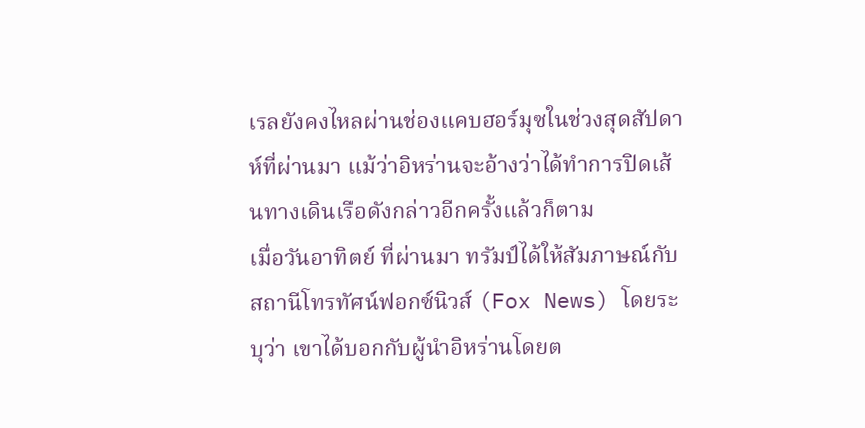เรลยังคงไหลผ่านช่องแคบฮอร์มุซในช่วงสุดสัปดาห์ที่ผ่านมา แม้ว่าอิหร่านจะอ้างว่าได้ทำการปิดเส้นทางเดินเรือดังกล่าวอีกครั้งแล้วก็ตาม
เมื่อวันอาทิตย์ ที่ผ่านมา ทรัมป์ได้ให้สัมภาษณ์กับสถานีโทรทัศน์ฟอกซ์นิวส์ (Fox News) โดยระบุว่า เขาได้บอกกับผู้นำอิหร่านโดยต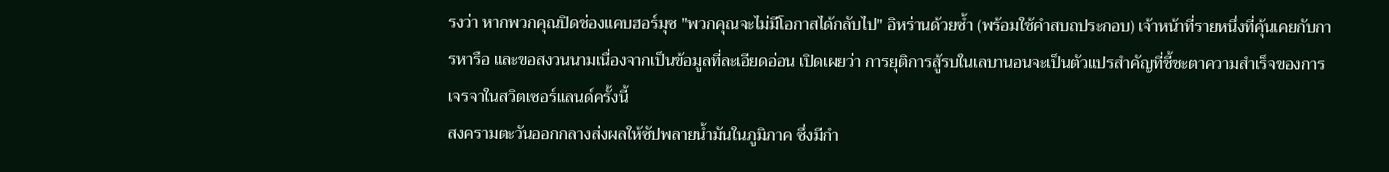รงว่า หากพวกคุณปิดช่องแคบฮอร์มุซ "พวกคุณจะไม่มีโอกาสได้กลับไป" อิหร่านด้วยซ้ำ (พร้อมใช้คำสบถประกอบ) เจ้าหน้าที่รายหนึ่งที่คุ้นเคยกับการหารือ และขอสงวนนามเนื่องจากเป็นข้อมูลที่ละเอียดอ่อน เปิดเผยว่า การยุติการสู้รบในเลบานอนจะเป็นตัวแปรสำคัญที่ชี้ชะตาความสำเร็จของการเจรจาในสวิตเซอร์แลนด์ครั้งนี้
สงครามตะวันออกกลางส่งผลให้ซัปพลายน้ำมันในภูมิภาค ซึ่งมีกำ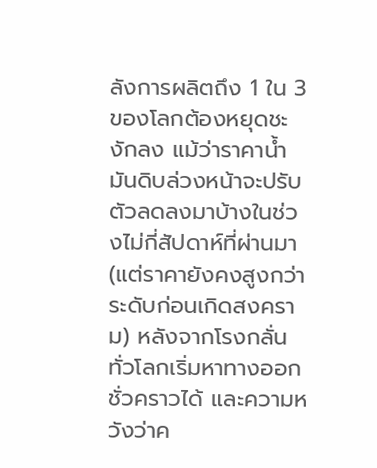ลังการผลิตถึง 1 ใน 3 ของโลกต้องหยุดชะงักลง แม้ว่าราคาน้ำมันดิบล่วงหน้าจะปรับตัวลดลงมาบ้างในช่วงไม่กี่สัปดาห์ที่ผ่านมา (แต่ราคายังคงสูงกว่าระดับก่อนเกิดสงคราม) หลังจากโรงกลั่นทั่วโลกเริ่มหาทางออกชั่วคราวได้ และความหวังว่าค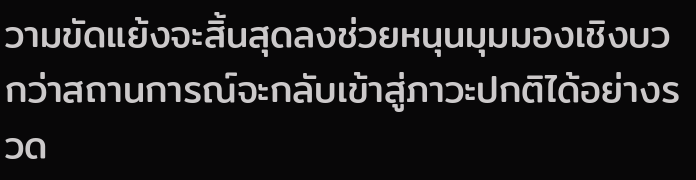วามขัดแย้งจะสิ้นสุดลงช่วยหนุนมุมมองเชิงบวกว่าสถานการณ์จะกลับเข้าสู่ภาวะปกติได้อย่างรวด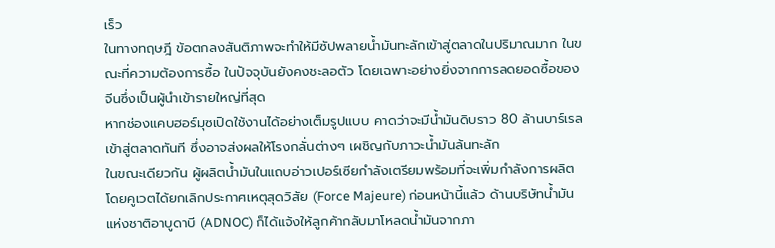เร็ว
ในทางทฤษฎี ข้อตกลงสันติภาพจะทำให้มีซัปพลายน้ำมันทะลักเข้าสู่ตลาดในปริมาณมาก ในขณะที่ความต้องการซื้อ ในปัจจุบันยังคงชะลอตัว โดยเฉพาะอย่างยิ่งจากการลดยอดซื้อของจีนซึ่งเป็นผู้นำเข้ารายใหญ่ที่สุด
หากช่องแคบฮอร์มุซเปิดใช้งานได้อย่างเต็มรูปแบบ คาดว่าจะมีน้ำมันดิบราว 80 ล้านบาร์เรลเข้าสู่ตลาดทันที ซึ่งอาจส่งผลให้โรงกลั่นต่างๆ เผชิญกับภาวะน้ำมันล้นทะลัก
ในขณะเดียวกัน ผู้ผลิตน้ำมันในแถบอ่าวเปอร์เซียกำลังเตรียมพร้อมที่จะเพิ่มกำลังการผลิต โดยคูเวตได้ยกเลิกประกาศเหตุสุดวิสัย (Force Majeure) ก่อนหน้านี้แล้ว ด้านบริษัทน้ำมันแห่งชาติอาบูดาบี (ADNOC) ก็ได้แจ้งให้ลูกค้ากลับมาโหลดน้ำมันจากภา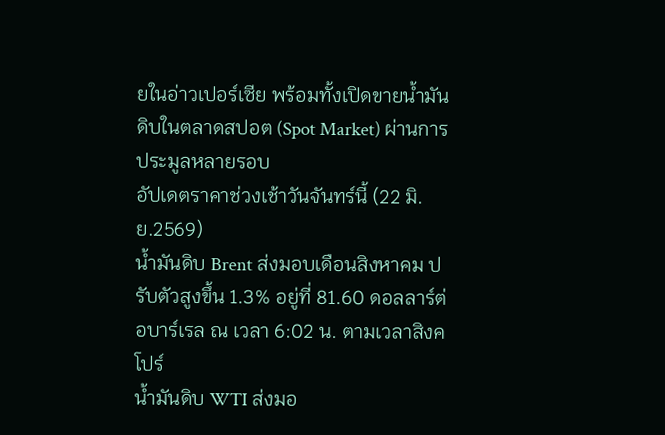ยในอ่าวเปอร์เซีย พร้อมทั้งเปิดขายน้ำมันดิบในตลาดสปอต (Spot Market) ผ่านการประมูลหลายรอบ
อัปเดตราคาช่วงเช้าวันจันทร์นี้ (22 มิ.ย.2569)
น้ำมันดิบ Brent ส่งมอบเดือนสิงหาคม ปรับตัวสูงขึ้น 1.3% อยู่ที่ 81.60 ดอลลาร์ต่อบาร์เรล ณ เวลา 6:02 น. ตามเวลาสิงคโปร์
น้ำมันดิบ WTI ส่งมอ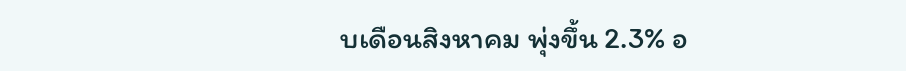บเดือนสิงหาคม พุ่งขึ้น 2.3% อ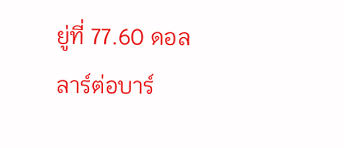ยู่ที่ 77.60 ดอลลาร์ต่อบาร์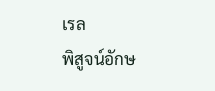เรล
พิสูจน์อักษ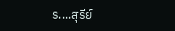ร....สุรีย์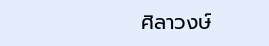ศิลาวงษ์